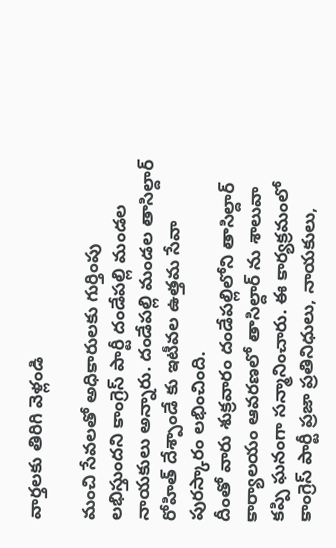వార్తలకు తిరిగి వెళ్లండి

మంచి సేవలతో అధికారులకు గుర్తింపు లభిస్తుందని కాంగ్రెస్ పార్టీ దండేపల్లి మండల నాయకులు అన్నారు. దండేపల్లి మండల తాసిల్దార్ రోహిత్ దేశ్పాండే కు ఇటీవల ఉత్తమ సేవా పురస్కారం లభించింది.
దీంతో వారు శుక్రవారం దండేపల్లిలోని తాసిల్దార్ కార్యాలయం ఆవరణలో తాసిల్దార్ ను శాలువా కప్పి ఘనంగా సన్మానించారు. ఈ కార్యక్రమంలో కాంగ్రెస్ పార్టీ ప్రజా ప్రతినిధులు, నాయకులు,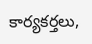కార్యకర్తలు,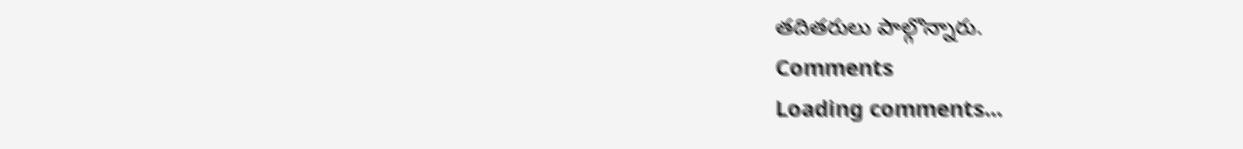తదితరులు పాల్గొన్నారు.
Comments
Loading comments...